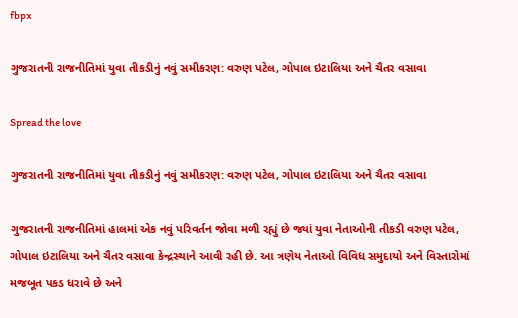fbpx

ગુજરાતની રાજનીતિમાં યુવા તીકડીનું નવું સમીકરણ: વરુણ પટેલ, ગોપાલ ઇટાલિયા અને ચૈતર વસાવા

Spread the love

ગુજરાતની રાજનીતિમાં યુવા તીકડીનું નવું સમીકરણ: વરુણ પટેલ, ગોપાલ ઇટાલિયા અને ચૈતર વસાવા

ગુજરાતની રાજનીતિમાં હાલમાં એક નવું પરિવર્તન જોવા મળી રહ્યું છે જ્યાં યુવા નેતાઓની તીકડી વરુણ પટેલ, ગોપાલ ઇટાલિયા અને ચૈતર વસાવા કેન્દ્રસ્થાને આવી રહી છે. આ ત્રણેય નેતાઓ વિવિધ સમુદાયો અને વિસ્તારોમાં મજબૂત પકડ ધરાવે છે અને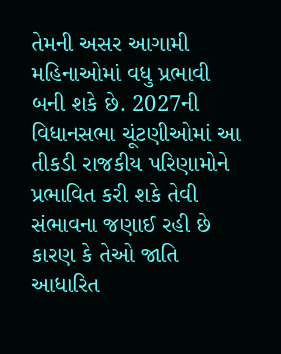તેમની અસર આગામી મહિનાઓમાં વધુ પ્રભાવી બની શકે છે. 2027ની વિધાનસભા ચૂંટણીઓમાં આ તીકડી રાજકીય પરિણામોને પ્રભાવિત કરી શકે તેવી સંભાવના જણાઈ રહી છે કારણ કે તેઓ જાતિ આધારિત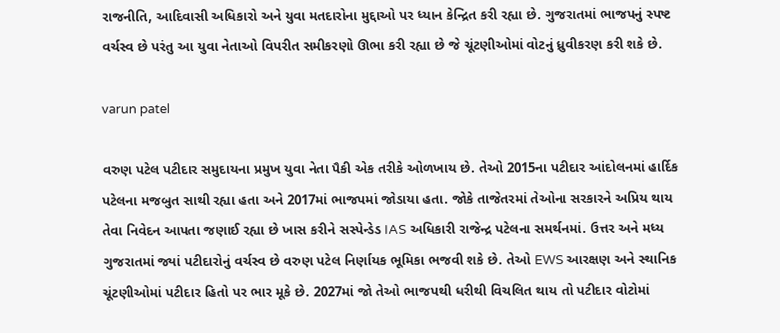રાજનીતિ, આદિવાસી અધિકારો અને યુવા મતદારોના મુદ્દાઓ પર ધ્યાન કેન્દ્રિત કરી રહ્યા છે. ગુજરાતમાં ભાજપનું સ્પષ્ટ વર્ચસ્વ છે પરંતુ આ યુવા નેતાઓ વિપરીત સમીકરણો ઊભા કરી રહ્યા છે જે ચૂંટણીઓમાં વોટનું ધ્રુવીકરણ કરી શકે છે.

varun patel

વરુણ પટેલ પટીદાર સમુદાયના પ્રમુખ યુવા નેતા પૈકી એક તરીકે ઓળખાય છે. તેઓ 2015ના પટીદાર આંદોલનમાં હાર્દિક પટેલના મજબુત સાથી રહ્યા હતા અને 2017માં ભાજપમાં જોડાયા હતા. જોકે તાજેતરમાં તેઓના સરકારને અપ્રિય થાય તેવા નિવેદન આપતા જણાઈ રહ્યા છે ખાસ કરીને સસ્પેન્ડેડ IAS અધિકારી રાજેન્દ્ર પટેલના સમર્થનમાં. ઉત્તર અને મધ્ય ગુજરાતમાં જ્યાં પટીદારોનું વર્ચસ્વ છે વરુણ પટેલ નિર્ણાયક ભૂમિકા ભજવી શકે છે. તેઓ EWS આરક્ષણ અને સ્થાનિક ચૂંટણીઓમાં પટીદાર હિતો પર ભાર મૂકે છે. 2027માં જો તેઓ ભાજપથી ધરીથી વિચલિત થાય તો પટીદાર વોટોમાં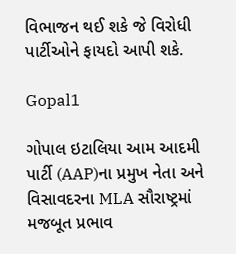વિભાજન થઈ શકે જે વિરોધી પાર્ટીઓને ફાયદો આપી શકે.

Gopal1

ગોપાલ ઇટાલિયા આમ આદમી પાર્ટી (AAP)ના પ્રમુખ નેતા અને વિસાવદરના MLA સૌરાષ્ટ્રમાં મજબૂત પ્રભાવ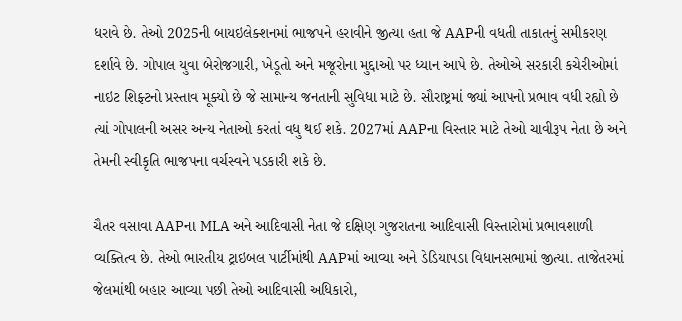ધરાવે છે. તેઓ 2025ની બાયઇલેક્શનમાં ભાજપને હરાવીને જીત્યા હતા જે AAPની વધતી તાકાતનું સમીકરણ દર્શાવે છે. ગોપાલ યુવા બેરોજગારી, ખેડૂતો અને મજૂરોના મુદ્દાઓ પર ધ્યાન આપે છે. તેઓએ સરકારી કચેરીઓમાં નાઇટ શિફ્ટનો પ્રસ્તાવ મૂક્યો છે જે સામાન્ય જનતાની સુવિધા માટે છે. સૌરાષ્ટ્રમાં જ્યાં આપનો પ્રભાવ વધી રહ્યો છે ત્યાં ગોપાલની અસર અન્ય નેતાઓ કરતાં વધુ થઈ શકે. 2027માં AAPના વિસ્તાર માટે તેઓ ચાવીરૂપ નેતા છે અને તેમની સ્વીકૃતિ ભાજપના વર્ચસ્વને પડકારી શકે છે.

ચૈતર વસાવા AAPના MLA અને આદિવાસી નેતા જે દક્ષિણ ગુજરાતના આદિવાસી વિસ્તારોમાં પ્રભાવશાળી વ્યક્તિત્વ છે. તેઓ ભારતીય ટ્રાઇબલ પાર્ટીમાંથી AAPમાં આવ્યા અને ડેડિયાપડા વિધાનસભામાં જીત્યા. તાજેતરમાં જેલમાંથી બહાર આવ્યા પછી તેઓ આદિવાસી અધિકારો,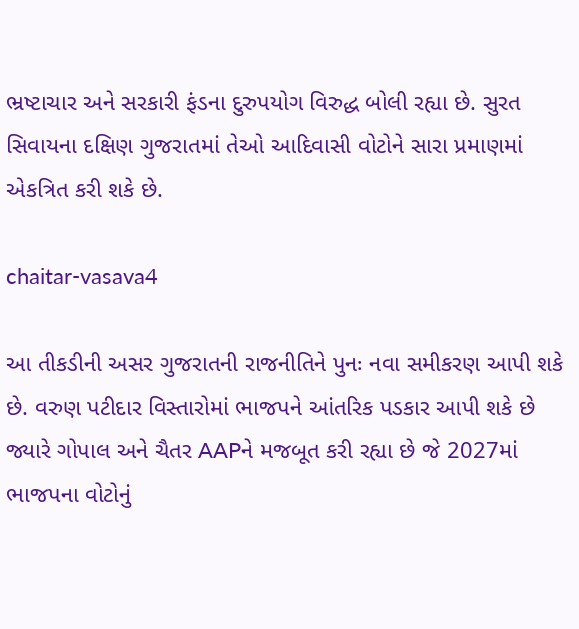ભ્રષ્ટાચાર અને સરકારી ફંડના દુરુપયોગ વિરુદ્ધ બોલી રહ્યા છે. સુરત સિવાયના દક્ષિણ ગુજરાતમાં તેઓ આદિવાસી વોટોને સારા પ્રમાણમાં એકત્રિત કરી શકે છે.

chaitar-vasava4

આ તીકડીની અસર ગુજરાતની રાજનીતિને પુનઃ નવા સમીકરણ આપી શકે છે. વરુણ પટીદાર વિસ્તારોમાં ભાજપને આંતરિક પડકાર આપી શકે છે જ્યારે ગોપાલ અને ચૈતર AAPને મજબૂત કરી રહ્યા છે જે 2027માં ભાજપના વોટોનું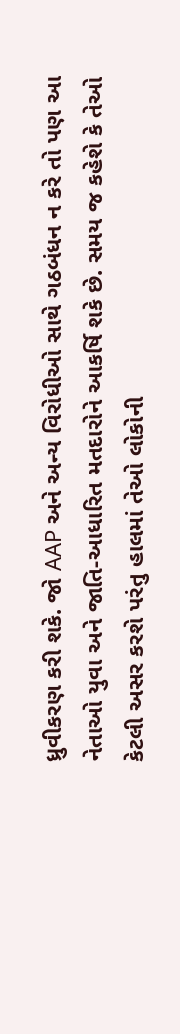ધ્રુવીકરણ કરી શકે. જો AAP અને અન્ય વિરોધીઓ સાથે ગઠબંધન ન કરે તો પણ આ નેતાઓ યુવા અને જાતિ-આધારિત મતદારોને આકર્ષિ શકે છે. સમય જ કહેશે કે તેઓ કેટલી અસર કરશે પરંતુ હાલમાં તેઓ લોકોની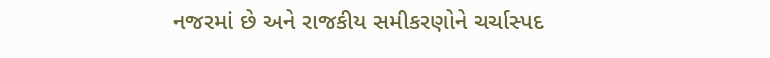નજરમાં છે અને રાજકીય સમીકરણોને ચર્ચાસ્પદ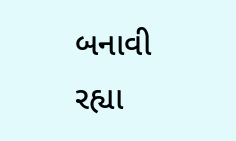બનાવી રહ્યા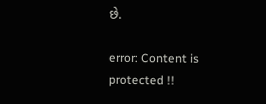છે.

error: Content is protected !!